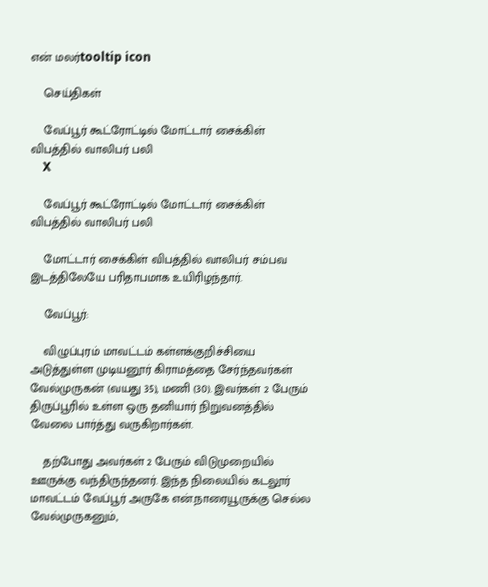என் மலர்tooltip icon

    செய்திகள்

    வேப்பூர் கூட்ரோட்டில் மோட்டார் சைக்கிள் விபத்தில் வாலிபர் பலி
    X

    வேப்பூர் கூட்ரோட்டில் மோட்டார் சைக்கிள் விபத்தில் வாலிபர் பலி

    மோட்டார் சைக்கிள் விபத்தில் வாலிபர் சம்பவ இடத்திலேயே பரிதாபமாக உயிரிழந்தார்.

    வேப்பூர்:

    விழுப்புரம் மாவட்டம் கள்ளக்குறிச்சியை அடுத்துள்ள முடியனூர் கிராமத்தை சேர்ந்தவர்கள் வேல்முருகன் (வயது 35), மணி (30). இவர்கள் 2 பேரும் திருப்பூரில் உள்ள ஒரு தனியார் நிறுவனத்தில் வேலை பார்த்து வருகிறார்கள்.

    தற்போது அவர்கள் 2 பேரும் விடுமுறையில் ஊருக்கு வந்திருந்தனர். இந்த நிலையில் கடலூர் மாவட்டம் வேப்பூர் அருகே என்.நாரையூருக்கு செல்ல வேல்முருகனும்,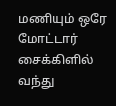மணியும் ஒரே மோட்டார் சைக்கிளில் வந்து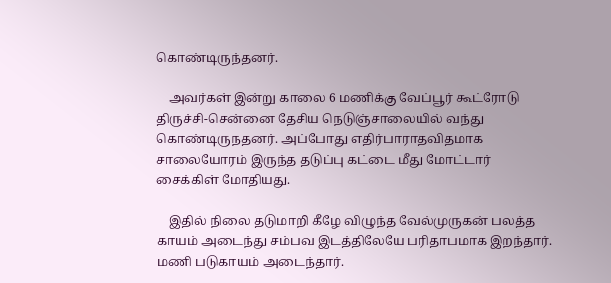கொண்டிருந்தனர்.

    அவர்கள் இன்று காலை 6 மணிக்கு வேப்பூர் கூட்ரோடு திருச்சி-சென்னை தேசிய நெடுஞ்சாலையில் வந்து கொண்டிருநதனர். அப்போது எதிர்பாராதவிதமாக சாலையோரம் இருந்த தடுப்பு கட்டை மீது மோட்டார் சைக்கிள் மோதியது.

    இதில் நிலை தடுமாறி கீழே விழுந்த வேல்முருகன் பலத்த காயம் அடைந்து சம்பவ இடத்திலேயே பரிதாபமாக இறந்தார். மணி படுகாயம் அடைந்தார்.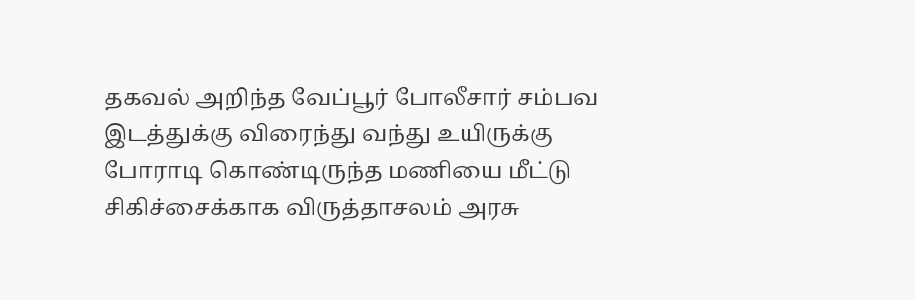தகவல் அறிந்த வேப்பூர் போலீசார் சம்பவ இடத்துக்கு விரைந்து வந்து உயிருக்கு போராடி கொண்டிருந்த மணியை மீட்டு சிகிச்சைக்காக விருத்தாசலம் அரசு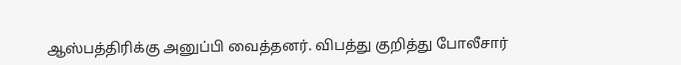ஆஸ்பத்திரிக்கு அனுப்பி வைத்தனர். விபத்து குறித்து போலீசார்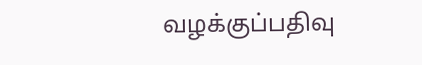வழக்குப்பதிவு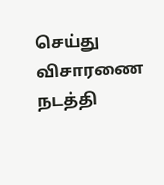செய்து விசாரணை நடத்தி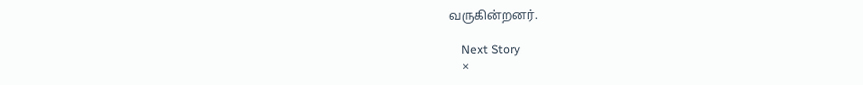வருகின்றனர்.

    Next Story
    ×